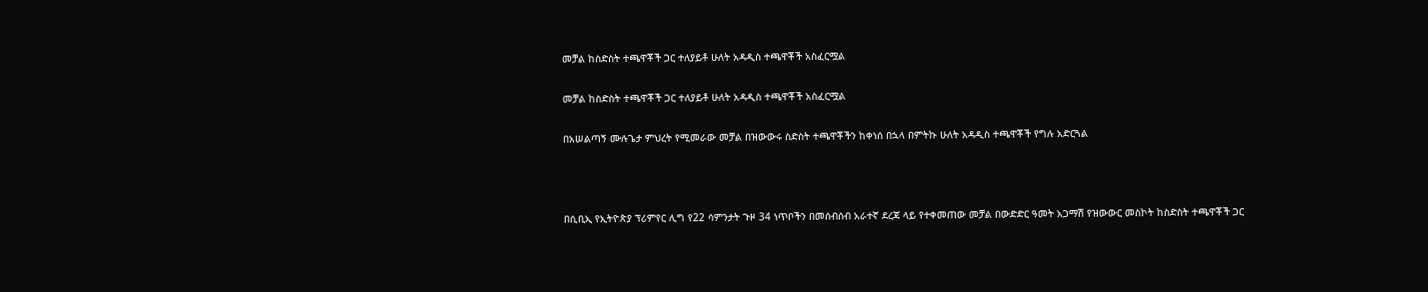መቻል ከስድስት ተጫዋቾች ጋር ተለያይቶ ሁለት አዳዲስ ተጫዋቾች አስፈርሟል

መቻል ከስድስት ተጫዋቾች ጋር ተለያይቶ ሁለት አዳዲስ ተጫዋቾች አስፈርሟል

በአሠልጣኝ ሙሉጌታ ምህረት የሚመራው መቻል በዝውውሩ ስድስት ተጫዋቾችን ከቀነሰ በኋላ በምትኩ ሁለት አዳዲስ ተጫዋቾች የግሉ አድርጓል



በሲቢኢ የኢትዮጵያ ፕሪምየር ሊግ የ22 ሳምንታት ጉዞ 34 ነጥቦችን በመሰብሰብ አራተኛ ደረጃ ላይ የተቀመጠው መቻል በውድድር ዓመት አጋማሽ የዝውውር መስኮት ከስድስት ተጫዋቾች ጋር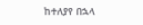ከተለያየ በኋላ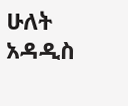ሁለት አዳዲስ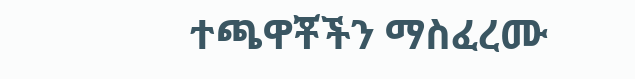ተጫዋቾችን ማስፈረሙ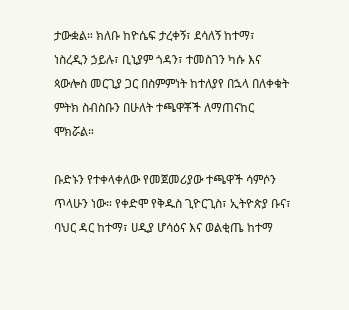ታውቋል። ክለቡ ከዮሴፍ ታረቀኝ፣ ደሳለኝ ከተማ፣ ነስረዲን ኃይሉ፣ ቢኒያም ጎዳን፣ ተመስገን ካሱ እና ጳውሎስ መርጊያ ጋር በስምምነት ከተለያየ በኋላ በለቀቁት ምትክ ስብስቡን በሁለት ተጫዋቾች ለማጠናከር ሞክሯል።

ቡድኑን የተቀላቀለው የመጀመሪያው ተጫዋች ሳምሶን ጥላሁን ነው። የቀድሞ የቅዱስ ጊዮርጊስ፣ ኢትዮጵያ ቡና፣ ባህር ዳር ከተማ፣ ሀዲያ ሆሳዕና እና ወልቂጤ ከተማ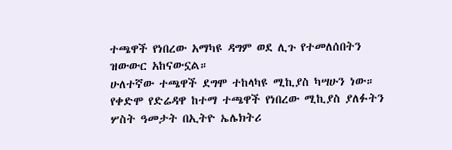ተጫዋች የነበረው አማካዩ ዳግም ወደ ሊጉ የተመለሰበትን ዝውውር አከናውኗል።
ሁለተኛው ተጫዋች ደግሞ ተከላካዩ ሚኪያስ ካሣሁን ነው። የቀድሞ የድሬዳዋ ከተማ ተጫዋች የነበረው ሚኪያስ ያለፉትን ሦስት ዓመታት በኢትዮ ኤሌክትሪ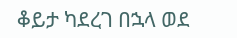ቆይታ ካደረገ በኋላ ወደ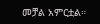መቻል አምርቷል።